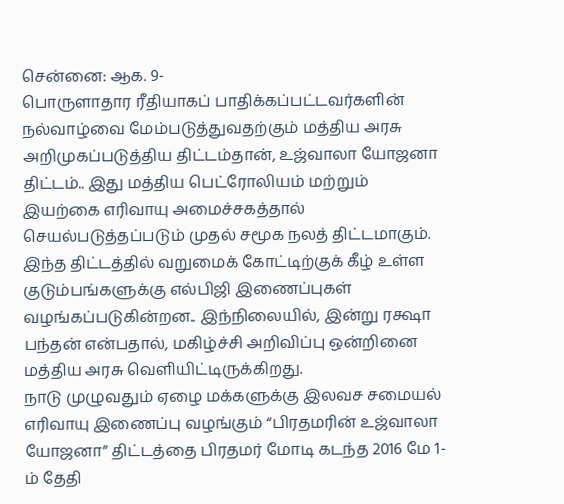சென்னை: ஆக. 9-
பொருளாதார ரீதியாகப் பாதிக்கப்பட்டவர்களின் நல்வாழ்வை மேம்படுத்துவதற்கும் மத்திய அரசு அறிமுகப்படுத்திய திட்டம்தான், உஜ்வாலா யோஜனா திட்டம்.. இது மத்திய பெட்ரோலியம் மற்றும் இயற்கை எரிவாயு அமைச்சகத்தால் செயல்படுத்தப்படும் முதல் சமூக நலத் திட்டமாகும். இந்த திட்டத்தில் வறுமைக் கோட்டிற்குக் கீழ் உள்ள குடும்பங்களுக்கு எல்பிஜி இணைப்புகள் வழங்கப்படுகின்றன.. இந்நிலையில், இன்று ரக்ஷா பந்தன் என்பதால், மகிழ்ச்சி அறிவிப்பு ஒன்றினை மத்திய அரசு வெளியிட்டிருக்கிறது.
நாடு முழுவதும் ஏழை மக்களுக்கு இலவச சமையல் எரிவாயு இணைப்பு வழங்கும் “பிரதமரின் உஜ்வாலா யோஜனா” திட்டத்தை பிரதமர் மோடி கடந்த 2016 மே 1-ம் தேதி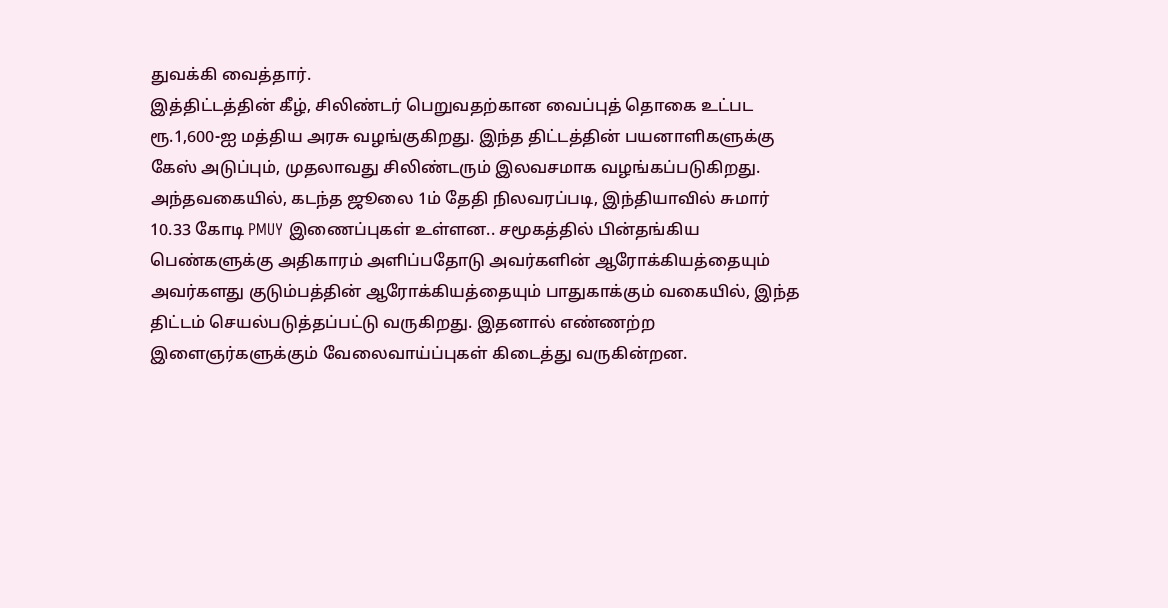துவக்கி வைத்தார்.
இத்திட்டத்தின் கீழ், சிலிண்டர் பெறுவதற்கான வைப்புத் தொகை உட்பட ரூ.1,600-ஐ மத்திய அரசு வழங்குகிறது. இந்த திட்டத்தின் பயனாளிகளுக்கு கேஸ் அடுப்பும், முதலாவது சிலிண்டரும் இலவசமாக வழங்கப்படுகிறது. அந்தவகையில், கடந்த ஜூலை 1ம் தேதி நிலவரப்படி, இந்தியாவில் சுமார் 10.33 கோடி PMUY இணைப்புகள் உள்ளன.. சமூகத்தில் பின்தங்கிய பெண்களுக்கு அதிகாரம் அளிப்பதோடு அவர்களின் ஆரோக்கியத்தையும் அவர்களது குடும்பத்தின் ஆரோக்கியத்தையும் பாதுகாக்கும் வகையில், இந்த திட்டம் செயல்படுத்தப்பட்டு வருகிறது. இதனால் எண்ணற்ற இளைஞர்களுக்கும் வேலைவாய்ப்புகள் கிடைத்து வருகின்றன.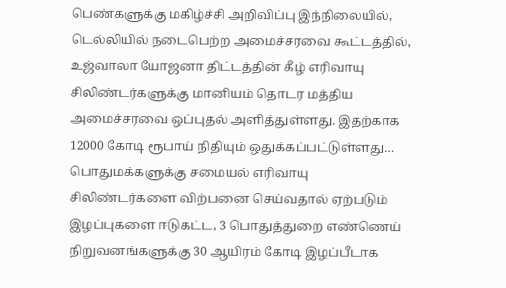பெண்களுக்கு மகிழ்ச்சி அறிவிப்பு இந்நிலையில், டெல்லியில் நடைபெற்ற அமைச்சரவை கூட்டத்தில், உஜ்வாலா யோஜனா திட்டத்தின் கீழ் எரிவாயு சிலிண்டர்களுக்கு மானியம் தொடர மத்திய அமைச்சரவை ஒப்புதல் அளித்துள்ளது. இதற்காக 12000 கோடி ரூபாய் நிதியும் ஒதுக்கப்பட்டுள்ளது…
பொதுமக்களுக்கு சமையல் எரிவாயு சிலிண்டர்களை விற்பனை செய்வதால் ஏற்படும் இழப்புகளை ஈடுகட்ட, 3 பொதுத்துறை எண்ணெய் நிறுவனங்களுக்கு 30 ஆயிரம் கோடி இழப்பீடாக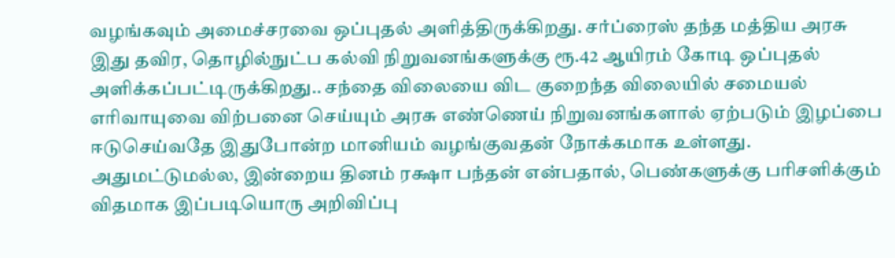வழங்கவும் அமைச்சரவை ஒப்புதல் அளித்திருக்கிறது. சர்ப்ரைஸ் தந்த மத்திய அரசு இது தவிர, தொழில்நுட்ப கல்வி நிறுவனங்களுக்கு ரூ.42 ஆயிரம் கோடி ஒப்புதல் அளிக்கப்பட்டிருக்கிறது.. சந்தை விலையை விட குறைந்த விலையில் சமையல் எரிவாயுவை விற்பனை செய்யும் அரசு எண்ணெய் நிறுவனங்களால் ஏற்படும் இழப்பை ஈடுசெய்வதே இதுபோன்ற மானியம் வழங்குவதன் நோக்கமாக உள்ளது. அதுமட்டுமல்ல, இன்றைய தினம் ரக்ஷா பந்தன் என்பதால், பெண்களுக்கு பரிசளிக்கும் விதமாக இப்படியொரு அறிவிப்பு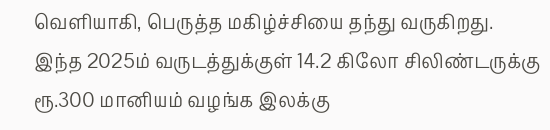வெளியாகி, பெருத்த மகிழ்ச்சியை தந்து வருகிறது.
இந்த 2025ம் வருடத்துக்குள் 14.2 கிலோ சிலிண்டருக்கு ரூ.300 மானியம் வழங்க இலக்கு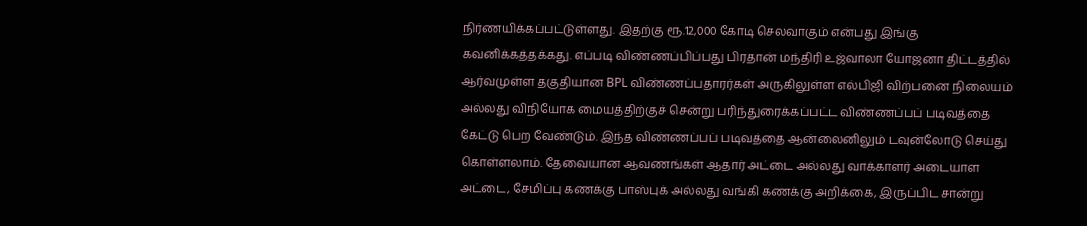நிர்ணயிக்கப்பட்டுள்ளது. இதற்கு ரூ.12,000 கோடி செலவாகும் என்பது இங்கு கவனிக்கத்தக்கது. எப்படி விண்ணப்பிப்பது பிரதான் மந்திரி உஜ்வாலா யோஜனா திட்டத்தில் ஆர்வமுள்ள தகுதியான BPL விண்ணப்பதாரர்கள் அருகிலுள்ள எல்பிஜி விற்பனை நிலையம் அல்லது விநியோக மையத்திற்குச் சென்று பரிந்துரைக்கப்பட்ட விண்ணப்பப் படிவத்தை கேட்டு பெற வேண்டும். இந்த விண்ணப்பப் படிவத்தை ஆன்லைனிலும் டவுன்லோடு செய்து கொள்ளலாம். தேவையான ஆவணங்கள் ஆதார் அட்டை அல்லது வாக்காளர் அடையாள அட்டை, சேமிப்பு கணக்கு பாஸ்புக் அல்லது வங்கி கணக்கு அறிக்கை, இருப்பிட சான்று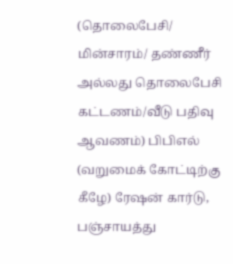(தொலைபேசி/ மின்சாரம்/ தண்ணீர் அல்லது தொலைபேசி கட்டணம்/வீடு பதிவு ஆவணம்) பிபிஎல் (வறுமைக் கோட்டிற்கு கீழே) ரேஷன் கார்டு, பஞ்சாயத்து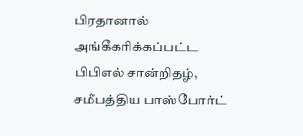பிரதானால் அங்கீகரிக்கப்பட்ட பிபிஎல் சான்றிதழ், சமீபத்திய பாஸ்போர்ட்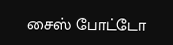சைஸ் போட்டோ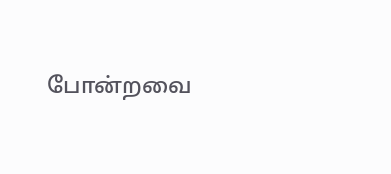போன்றவை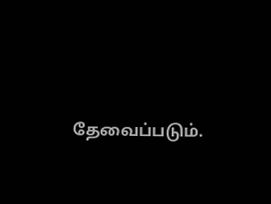தேவைப்படும்.